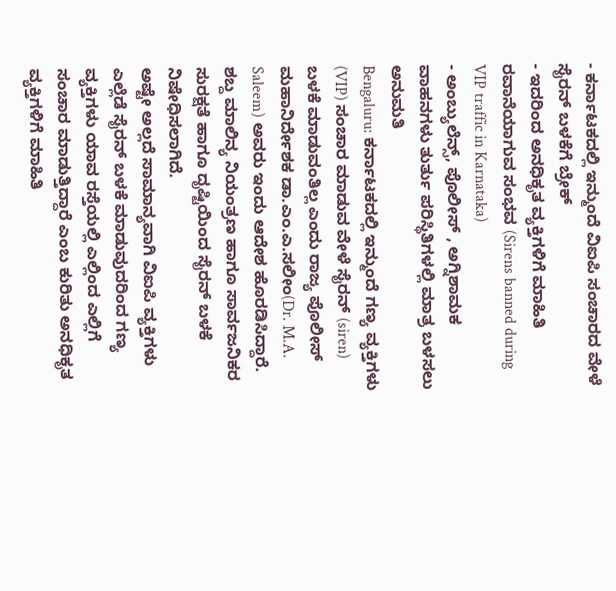- ಕರ್ನಾಟಕದಲ್ಲಿ ಇನ್ಮುಂದೆ ವಿಐಪಿ ಸಂಚಾರದ ವೇಳೆ ಸೈರನ್ ಬಳಕೆಗೆ ಬ್ರೇಕ್
- ಇದರಿಂದ ಅನಧಿಕೃತ ವ್ಯಕ್ತಿಗಳಿಗೆ ಮಾಹಿತಿ ರವಾನೆಯಾಗುವ ಸಂಭವ (Sirens banned during VIP traffic in Karnataka)
- ಅಂಬ್ಯುಲೆನ್ಸ್, ಪೊಲೀಸ್ , ಅಗ್ನಿಶಾಮಕ ವಾಹನಗಳು ತುರ್ತು ಪರಿಸ್ಥಿತಿಗಳಲ್ಲಿ ಮಾತ್ರ ಬಳಸಲು ಅನುಮತಿ
Bengaluru: ಕರ್ನಾಟಕದಲ್ಲಿ ಇನ್ಮುಂದೆ ಗಣ್ಯ ವ್ಯಕ್ತಿಗಳು (VIP) ಸಂಚಾರ ಮಾಡುವ ವೇಳೆ ಸೈರನ್ (siren) ಬಳಕೆ ಮಾಡುವಂತಿಲ್ಲ ಎಂದು ರಾಜ್ಯ ಪೊಲೀಸ್ ಮಹಾನಿರ್ದೇಶಕ ಡಾ.ಎಂ.ಎ.ಸಲೀಂ(Dr. M.A. Saleem) ಅವರು ಇಂದು ಆದೇಶ ಹೊರಡಿಸಿದ್ದಾರೆ.
ಶಬ್ದ ಮಾಲಿನ್ಯ ನಿಯಂತ್ರಣ ಹಾಗೂ ಸಾರ್ವಜನಿಕರ ಸುರಕ್ಷತೆ ಹಾಗೂ ದೃಷ್ಟಿಯಿಂದ ಸೈರನ್ ಬಳಕೆ ನಿಷೇಧಿಸಲಾಗಿದೆ.
ಅಷ್ಟೇ ಅಲ್ಲದೆ ಸಾಮಾನ್ಯವಾಗಿ ವಿಐಪಿ ವ್ಯಕ್ತಿಗಳು ಎಲ್ಲೆಡೆ ಸೈರನ್ ಬಳಕೆ ಮಾಡುವುದರಿಂದ ಗಣ್ಯ ವ್ಯಕ್ತಿಗಳು ಯಾವ ರಸ್ತೆಯಲ್ಲಿ ಎಲ್ಲಿಂದ ಎಲ್ಲಿಗೆ ಸಂಚಾರ ಮಾಡುತ್ತಿದ್ದಾರೆ ಎಂಬ ಕುರಿತು ಅನಧಿಕೃತ ವ್ಯಕ್ತಿಗಳಿಗೆ ಮಾಹಿತಿ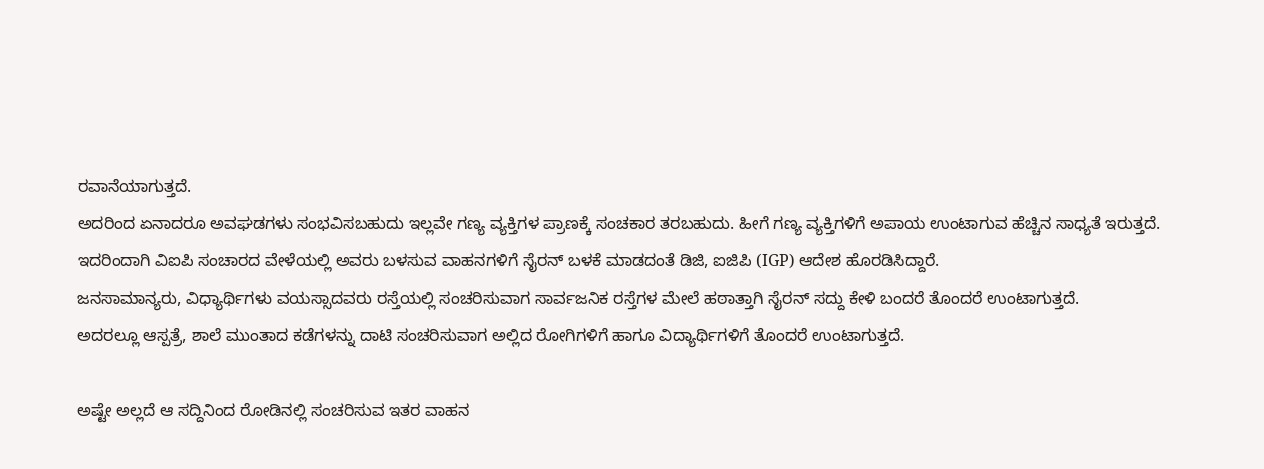ರವಾನೆಯಾಗುತ್ತದೆ.
ಅದರಿಂದ ಏನಾದರೂ ಅವಘಡಗಳು ಸಂಭವಿಸಬಹುದು ಇಲ್ಲವೇ ಗಣ್ಯ ವ್ಯಕ್ತಿಗಳ ಪ್ರಾಣಕ್ಕೆ ಸಂಚಕಾರ ತರಬಹುದು. ಹೀಗೆ ಗಣ್ಯ ವ್ಯಕ್ತಿಗಳಿಗೆ ಅಪಾಯ ಉಂಟಾಗುವ ಹೆಚ್ಚಿನ ಸಾಧ್ಯತೆ ಇರುತ್ತದೆ.
ಇದರಿಂದಾಗಿ ವಿಐಪಿ ಸಂಚಾರದ ವೇಳೆಯಲ್ಲಿ ಅವರು ಬಳಸುವ ವಾಹನಗಳಿಗೆ ಸೈರನ್ ಬಳಕೆ ಮಾಡದಂತೆ ಡಿಜಿ, ಐಜಿಪಿ (IGP) ಆದೇಶ ಹೊರಡಿಸಿದ್ದಾರೆ.
ಜನಸಾಮಾನ್ಯರು, ವಿಧ್ಯಾರ್ಥಿಗಳು ವಯಸ್ಸಾದವರು ರಸ್ತೆಯಲ್ಲಿ ಸಂಚರಿಸುವಾಗ ಸಾರ್ವಜನಿಕ ರಸ್ತೆಗಳ ಮೇಲೆ ಹಠಾತ್ತಾಗಿ ಸೈರನ್ ಸದ್ದು ಕೇಳಿ ಬಂದರೆ ತೊಂದರೆ ಉಂಟಾಗುತ್ತದೆ.
ಅದರಲ್ಲೂ ಆಸ್ಪತ್ರೆ, ಶಾಲೆ ಮುಂತಾದ ಕಡೆಗಳನ್ನು ದಾಟಿ ಸಂಚರಿಸುವಾಗ ಅಲ್ಲಿದ ರೋಗಿಗಳಿಗೆ ಹಾಗೂ ವಿದ್ಯಾರ್ಥಿಗಳಿಗೆ ತೊಂದರೆ ಉಂಟಾಗುತ್ತದೆ.

ಅಷ್ಟೇ ಅಲ್ಲದೆ ಆ ಸದ್ದಿನಿಂದ ರೋಡಿನಲ್ಲಿ ಸಂಚರಿಸುವ ಇತರ ವಾಹನ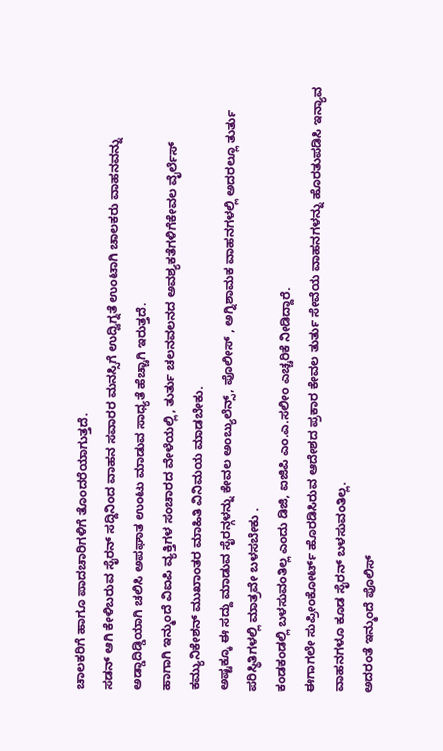ಚಾಲಕರಿಗೆ ಹಾಗೂ ಪಾದಚಾರಿಗಳಿಗೆ ತೊಂದರೆಯಾಗುತ್ತದೆ.
ಸಡನ್ ಆಗಿ ಕೇಳಿಬರುವ ಸೈರನ್ ಸದ್ದಿನಿಂದ ವಾಹನ ಸವಾರರ ಮನಸ್ಸಿಗೆ ಉದ್ವಿಗ್ನತೆ ಉಂಟಾಗಿ ಚಾಲಕರು ವಾಹನವನ್ನು ಅಡ್ಡಾದಿಡ್ಡಿಯಾಗಿ ಚಲಿಸಿ ಅಪಘಾತ ಉಂಟು ಮಾಡುವ ಸಾಧ್ಯತೆ ಹೆಚ್ಚಾಗಿ ಇರುತ್ತದೆ.
ಹಾಗಾಗಿ ಇನ್ಮುಂದೆ ವಿಐಪಿ ವ್ಯಕ್ತಿಗಳ ಸಂಚಾರದ ವೇಳೆಯಲ್ಲಿ, ತುರ್ತು ಚಲನವಲನದ ಅವಶ್ಯಕತೆಗಳಿಗೆಕೇವಲ ವೈರ್ಲೆಸ್ ಕಮ್ಯುನಿಕೇಶನ್ ಮುಖಾಂತರ ಮಾಹಿತಿ ವಿನಿಮಯ ಮಾಡಬೇಕು.
ಅಷ್ಟಕ್ಕೂ ಈ ಸದ್ದು ಮಾಡುವ ಸೈರನ್ಗಳನ್ನು ಕೇವಲ ಅಂಬ್ಯುಲೆನ್ಸ್, ಪೊಲೀಸ್ , ಅಗ್ನಿಶಾಮಕ ವಾಹನಗಳಲ್ಲಿ ಅದರಲ್ಲೂ ತುರ್ತು ಪರಿಸ್ಥಿತಿಗಳಲ್ಲಿ ಮಾತ್ರವೇ ಬಳಸಬೇಕು .
ಕಂಡಕಂಡಲ್ಲಿ ಬಳಸುವಂತಿಲ್ಲ ಎಂದು ಡಿಜಿ, ಐಜಿಪಿ ಎಂ.ಎ.ಸಲೀಂ ಎಚ್ಚರಿಕೆ ನೀಡಿದ್ದಾರೆ.
ಈಗಾಗಲೇ ಸುಪ್ರೀಂಕೋರ್ಟ್ ಹೊರಡಿಸಿರುವ ಆದೇಶದ ಪ್ರಕಾರ ಕೇವಲ ತುರ್ತು ಸೇವೆಯ ವಾಹನಗಳನ್ನು ಹೊರತುಪಡಿಸಿ ಇನ್ಯಾವ ವಾಹನಗಳೂ ಕೂಡ ಸೈರನ್ ಬಳಸುವಂತಿಲ್ಲ.
ಅದರಂತೆ ಇನ್ಮುಂದೆ ಪೊಲಿಸ್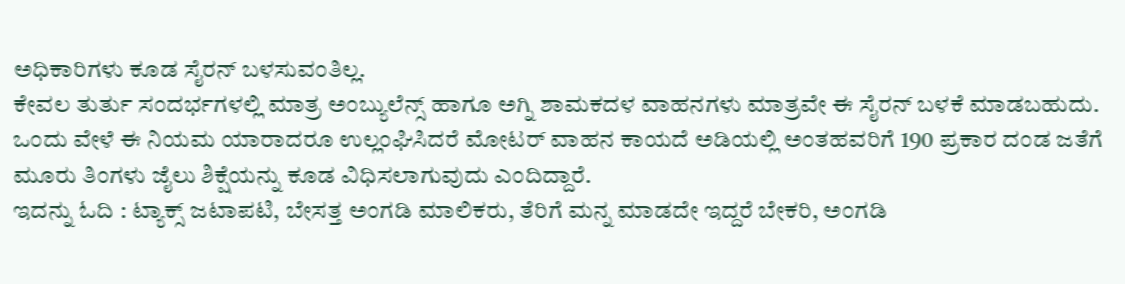ಅಧಿಕಾರಿಗಳು ಕೂಡ ಸೈರನ್ ಬಳಸುವಂತಿಲ್ಲ.
ಕೇವಲ ತುರ್ತು ಸಂದರ್ಭಗಳಲ್ಲಿ ಮಾತ್ರ ಅಂಬ್ಯುಲೆನ್ಸ್ ಹಾಗೂ ಅಗ್ನಿ ಶಾಮಕದಳ ವಾಹನಗಳು ಮಾತ್ರವೇ ಈ ಸೈರನ್ ಬಳಕೆ ಮಾಡಬಹುದು.
ಒಂದು ವೇಳೆ ಈ ನಿಯಮ ಯಾರಾದರೂ ಉಲ್ಲಂಘಿಸಿದರೆ ಮೋಟರ್ ವಾಹನ ಕಾಯದೆ ಅಡಿಯಲ್ಲಿ ಅಂತಹವರಿಗೆ 190 ಪ್ರಕಾರ ದಂಡ ಜತೆಗೆ ಮೂರು ತಿಂಗಳು ಜೈಲು ಶಿಕ್ಷೆಯನ್ನು ಕೂಡ ವಿಧಿಸಲಾಗುವುದು ಎಂದಿದ್ದಾರೆ.
ಇದನ್ನು ಓದಿ : ಟ್ಯಾಕ್ಸ್ ಜಟಾಪಟಿ, ಬೇಸತ್ತ ಅಂಗಡಿ ಮಾಲಿಕರು, ತೆರಿಗೆ ಮನ್ನ ಮಾಡದೇ ಇದ್ದರೆ ಬೇಕರಿ, ಅಂಗಡಿ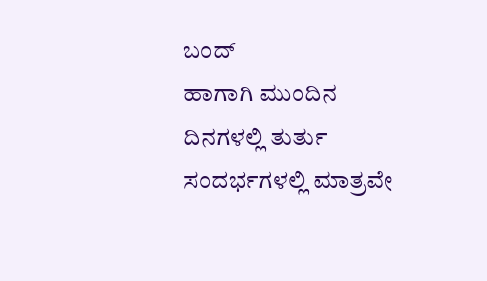ಬಂದ್
ಹಾಗಾಗಿ ಮುಂದಿನ ದಿನಗಳಲ್ಲಿ ತುರ್ತು ಸಂದರ್ಭಗಳಲ್ಲಿ ಮಾತ್ರವೇ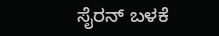ಸೈರನ್ ಬಳಕೆ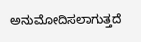ಅನುಮೋದಿಸಲಾಗುತ್ತದೆ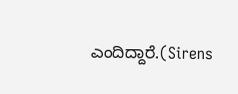ಎಂದಿದ್ದಾರೆ.(Sirens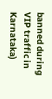banned during VIP traffic in Karnataka)